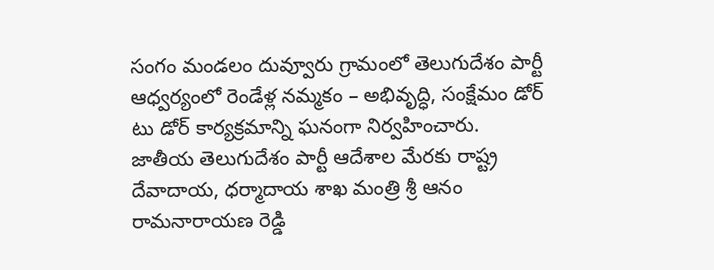సంగం మండలం దువ్వూరు గ్రామంలో తెలుగుదేశం పార్టీ ఆధ్వర్యంలో రెండేళ్ల నమ్మకం – అభివృద్ధి, సంక్షేమం డోర్ టు డోర్ కార్యక్రమాన్ని ఘనంగా నిర్వహించారు.
జాతీయ తెలుగుదేశం పార్టీ ఆదేశాల మేరకు రాష్ట్ర దేవాదాయ, ధర్మాదాయ శాఖ మంత్రి శ్రీ ఆనం రామనారాయణ రెడ్డి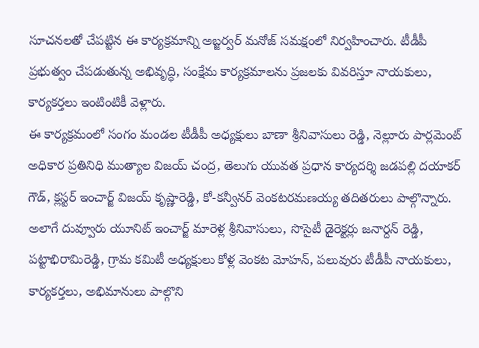సూచనలతో చేపట్టిన ఈ కార్యక్రమాన్ని అబ్జర్వర్ మనోజ్ సమక్షంలో నిర్వహించారు. టీడీపీ ప్రభుత్వం చేపడుతున్న అభివృద్ధి, సంక్షేమ కార్యక్రమాలను ప్రజలకు వివరిస్తూ నాయకులు, కార్యకర్తలు ఇంటింటికీ వెళ్లారు.
ఈ కార్యక్రమంలో సంగం మండల టీడీపీ అధ్యక్షులు బాణా శ్రీనివాసులు రెడ్డి, నెల్లూరు పార్లమెంట్ అధికార ప్రతినిధి ముత్యాల విజయ్ చంద్ర, తెలుగు యువత ప్రధాన కార్యదర్శి జడపల్లి దయాకర్ గౌడ్, క్లస్టర్ ఇంచార్జ్ విజయ్ కృష్ణారెడ్డి, కో-కన్వీనర్ వెంకటరమణయ్య తదితరులు పాల్గొన్నారు.
అలాగే దువ్వూరు యూనిట్ ఇంచార్జ్ మారెళ్ల శ్రీనివాసులు, సొసైటీ డైరెక్టర్లు జనార్దన్ రెడ్డి, పట్టాభిరామిరెడ్డి, గ్రామ కమిటీ అధ్యక్షులు కోళ్ల వెంకట మోహన్, పలువురు టీడీపీ నాయకులు, కార్యకర్తలు, అభిమానులు పాల్గొని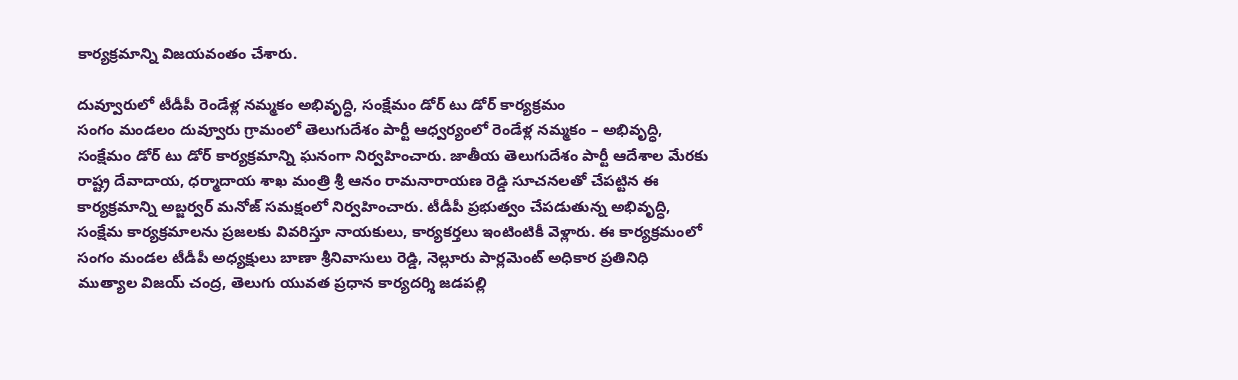కార్యక్రమాన్ని విజయవంతం చేశారు.

దువ్వూరులో టీడీపీ రెండేళ్ల నమ్మకం అభివృద్ధి, సంక్షేమం డోర్ టు డోర్ కార్యక్రమం
సంగం మండలం దువ్వూరు గ్రామంలో తెలుగుదేశం పార్టీ ఆధ్వర్యంలో రెండేళ్ల నమ్మకం – అభివృద్ధి, సంక్షేమం డోర్ టు డోర్ కార్యక్రమాన్ని ఘనంగా నిర్వహించారు. జాతీయ తెలుగుదేశం పార్టీ ఆదేశాల మేరకు రాష్ట్ర దేవాదాయ, ధర్మాదాయ శాఖ మంత్రి శ్రీ ఆనం రామనారాయణ రెడ్డి సూచనలతో చేపట్టిన ఈ కార్యక్రమాన్ని అబ్జర్వర్ మనోజ్ సమక్షంలో నిర్వహించారు. టీడీపీ ప్రభుత్వం చేపడుతున్న అభివృద్ధి, సంక్షేమ కార్యక్రమాలను ప్రజలకు వివరిస్తూ నాయకులు, కార్యకర్తలు ఇంటింటికీ వెళ్లారు. ఈ కార్యక్రమంలో సంగం మండల టీడీపీ అధ్యక్షులు బాణా శ్రీనివాసులు రెడ్డి, నెల్లూరు పార్లమెంట్ అధికార ప్రతినిధి ముత్యాల విజయ్ చంద్ర, తెలుగు యువత ప్రధాన కార్యదర్శి జడపల్లి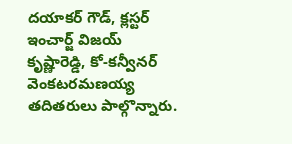దయాకర్ గౌడ్, క్లస్టర్ ఇంచార్జ్ విజయ్ కృష్ణారెడ్డి, కో-కన్వీనర్ వెంకటరమణయ్య తదితరులు పాల్గొన్నారు.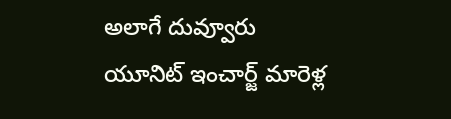అలాగే దువ్వూరు యూనిట్ ఇంచార్జ్ మారెళ్ల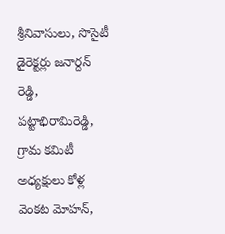శ్రీనివాసులు, సొసైటీ డైరెక్టర్లు జనార్దన్ రెడ్డి, పట్టాభిరామిరెడ్డి, గ్రామ కమిటీ అధ్యక్షులు కోళ్ల వెంకట మోహన్,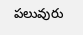పలువురు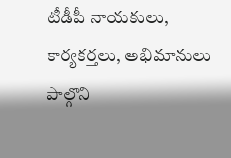టీడీపీ నాయకులు, కార్యకర్తలు, అభిమానులు పాల్గొని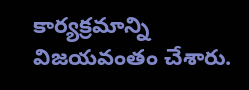కార్యక్రమాన్ని విజయవంతం చేశారు.